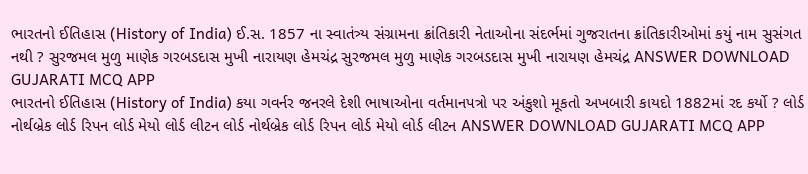ભારતનો ઈતિહાસ (History of India) ઈ.સ. 1857 ના સ્વાતંત્ર્ય સંગ્રામના ક્રાંતિકારી નેતાઓના સંદર્ભમાં ગુજરાતના ક્રાંતિકારીઓમાં કયું નામ સુસંગત નથી ? સુરજમલ મુળુ માણેક ગરબડદાસ મુખી નારાયણ હેમચંદ્ર સુરજમલ મુળુ માણેક ગરબડદાસ મુખી નારાયણ હેમચંદ્ર ANSWER DOWNLOAD GUJARATI MCQ APP
ભારતનો ઈતિહાસ (History of India) કયા ગવર્નર જનરલે દેશી ભાષાઓના વર્તમાનપત્રો પર અંકુશો મૂકતો અખબારી કાયદો 1882માં રદ કર્યો ? લોર્ડ નોર્થબ્રેક લોર્ડ રિપન લોર્ડ મેયો લોર્ડ લીટન લોર્ડ નોર્થબ્રેક લોર્ડ રિપન લોર્ડ મેયો લોર્ડ લીટન ANSWER DOWNLOAD GUJARATI MCQ APP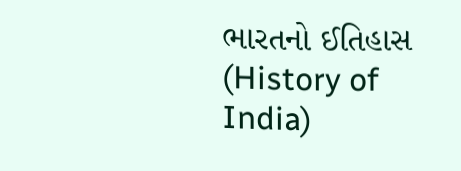ભારતનો ઈતિહાસ (History of India)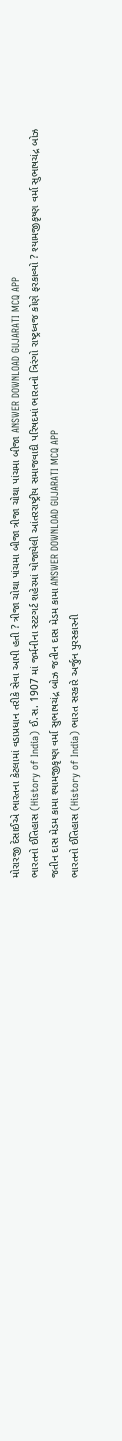મોરારજી દેસાઈએ ભારતના કેટલામાં વડાપ્રધાન તરીકે સેવા આપી હતી ? ત્રીજા ચોથા પાંચમા બીજા ત્રીજા ચોથા પાંચમા બીજા ANSWER DOWNLOAD GUJARATI MCQ APP
ભારતનો ઈતિહાસ (History of India) ઈ.સ. 1907 માં જર્મનીના સ્ટટગર્ટ શહેરમાં યોજાયેલી આંતરરાષ્ટ્રીય સમાજવાદી પરિષદમાં ભારતનો ત્રિરંગો રાષ્ટ્રધ્વજ કોણે ફરકાવ્યો ? શ્યામજીકૃષ્ણ વર્મા સુભાષચંદ્ર બોઝ જતીન દાસ મેડમ કામા શ્યામજીકૃષ્ણ વર્મા સુભાષચંદ્ર બોઝ જતીન દાસ મેડમ કામા ANSWER DOWNLOAD GUJARATI MCQ APP
ભારતનો ઈતિહાસ (History of India) ભારત સરકારે અર્જુન પુરસ્કારની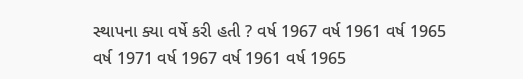સ્થાપના ક્યા વર્ષે કરી હતી ? વર્ષ 1967 વર્ષ 1961 વર્ષ 1965 વર્ષ 1971 વર્ષ 1967 વર્ષ 1961 વર્ષ 1965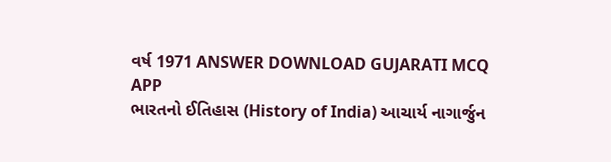વર્ષ 1971 ANSWER DOWNLOAD GUJARATI MCQ APP
ભારતનો ઈતિહાસ (History of India) આચાર્ય નાગાર્જુન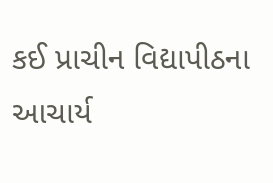કઈ પ્રાચીન વિદ્યાપીઠના આચાર્ય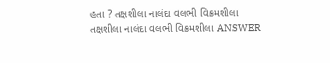હતા ? તક્ષશીલા નાલંદા વલભી વિક્રમશીલા તક્ષશીલા નાલંદા વલભી વિક્રમશીલા ANSWER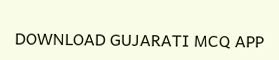DOWNLOAD GUJARATI MCQ APP